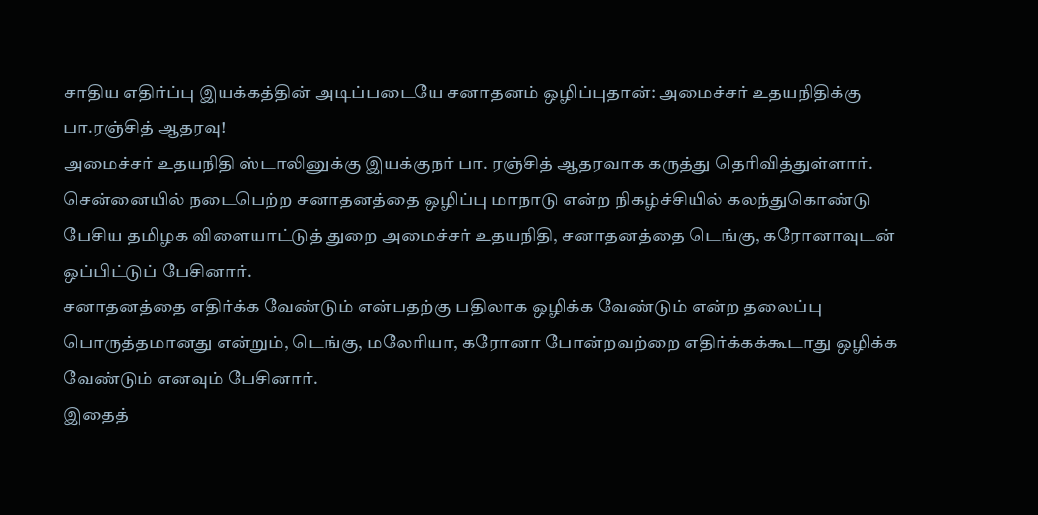சாதிய எதிர்ப்பு இயக்கத்தின் அடிப்படையே சனாதனம் ஒழிப்புதான்: அமைச்சர் உதயநிதிக்கு பா.ரஞ்சித் ஆதரவு!
அமைச்சர் உதயநிதி ஸ்டாலினுக்கு இயக்குநர் பா. ரஞ்சித் ஆதரவாக கருத்து தெரிவித்துள்ளார்.
சென்னையில் நடைபெற்ற சனாதனத்தை ஒழிப்பு மாநாடு என்ற நிகழ்ச்சியில் கலந்துகொண்டு பேசிய தமிழக விளையாட்டுத் துறை அமைச்சர் உதயநிதி, சனாதனத்தை டெங்கு, கரோனாவுடன் ஒப்பிட்டுப் பேசினார்.
சனாதனத்தை எதிர்க்க வேண்டும் என்பதற்கு பதிலாக ஒழிக்க வேண்டும் என்ற தலைப்பு பொருத்தமானது என்றும், டெங்கு, மலேரியா, கரோனா போன்றவற்றை எதிர்க்கக்கூடாது ஒழிக்க வேண்டும் எனவும் பேசினார்.
இதைத்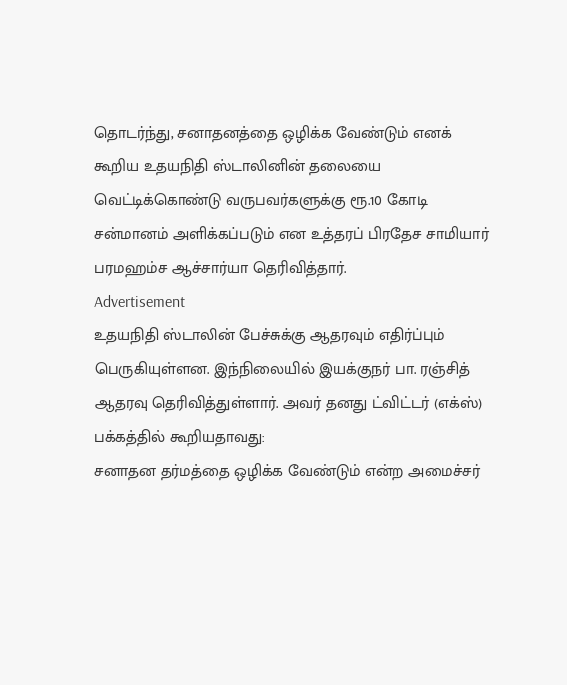தொடர்ந்து, சனாதனத்தை ஒழிக்க வேண்டும் எனக் கூறிய உதயநிதி ஸ்டாலினின் தலையை வெட்டிக்கொண்டு வருபவர்களுக்கு ரூ.10 கோடி சன்மானம் அளிக்கப்படும் என உத்தரப் பிரதேச சாமியார் பரமஹம்ச ஆச்சார்யா தெரிவித்தார்.
Advertisement
உதயநிதி ஸ்டாலின் பேச்சுக்கு ஆதரவும் எதிர்ப்பும் பெருகியுள்ளன. இந்நிலையில் இயக்குநர் பா. ரஞ்சித் ஆதரவு தெரிவித்துள்ளார். அவர் தனது ட்விட்டர் (எக்ஸ்) பக்கத்தில் கூறியதாவது:
சனாதன தர்மத்தை ஒழிக்க வேண்டும் என்ற அமைச்சர்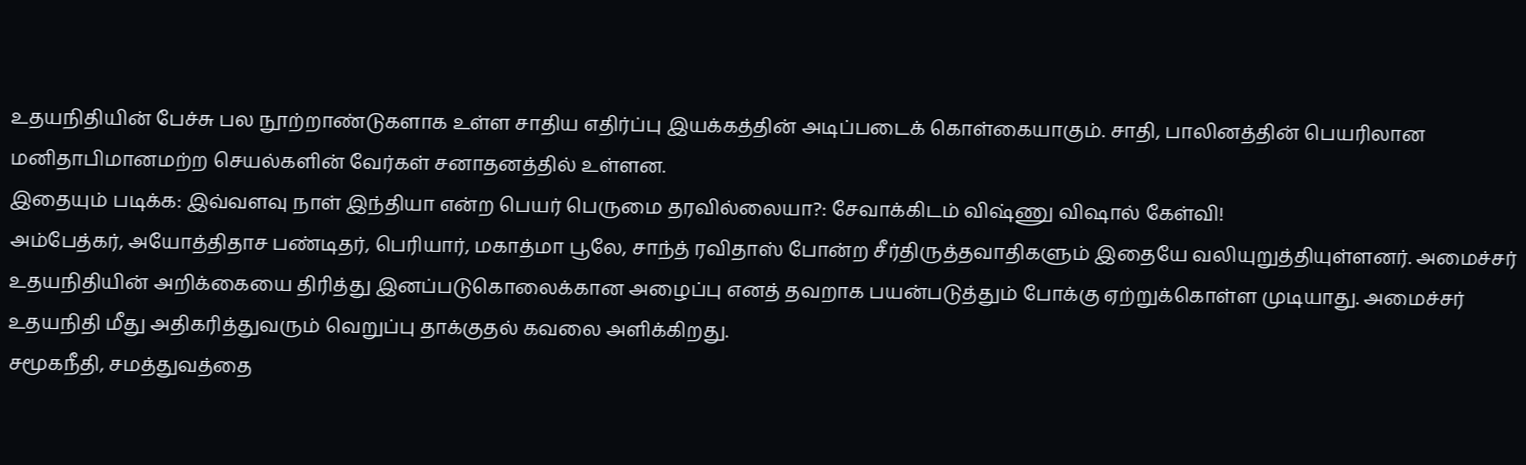உதயநிதியின் பேச்சு பல நூற்றாண்டுகளாக உள்ள சாதிய எதிர்ப்பு இயக்கத்தின் அடிப்படைக் கொள்கையாகும். சாதி, பாலினத்தின் பெயரிலான மனிதாபிமானமற்ற செயல்களின் வேர்கள் சனாதனத்தில் உள்ளன.
இதையும் படிக்க: இவ்வளவு நாள் இந்தியா என்ற பெயர் பெருமை தரவில்லையா?: சேவாக்கிடம் விஷ்ணு விஷால் கேள்வி!
அம்பேத்கர், அயோத்திதாச பண்டிதர், பெரியார், மகாத்மா பூலே, சாந்த் ரவிதாஸ் போன்ற சீர்திருத்தவாதிகளும் இதையே வலியுறுத்தியுள்ளனர். அமைச்சர் உதயநிதியின் அறிக்கையை திரித்து இனப்படுகொலைக்கான அழைப்பு எனத் தவறாக பயன்படுத்தும் போக்கு ஏற்றுக்கொள்ள முடியாது. அமைச்சர் உதயநிதி மீது அதிகரித்துவரும் வெறுப்பு தாக்குதல் கவலை அளிக்கிறது.
சமூகநீதி, சமத்துவத்தை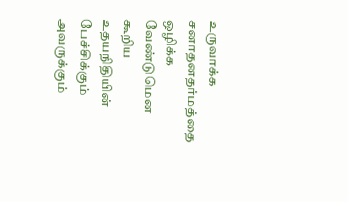உருவாக்க சனாதனதர்மத்தை ஒழிக்க வேண்டுமென கூறிய உதயநிதியின் பேச்சிக்கும் அவருக்கும்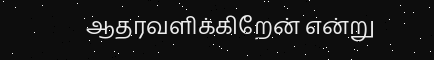ஆதரவளிக்கிறேன் என்று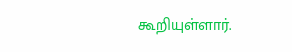கூறியுள்ளார்.